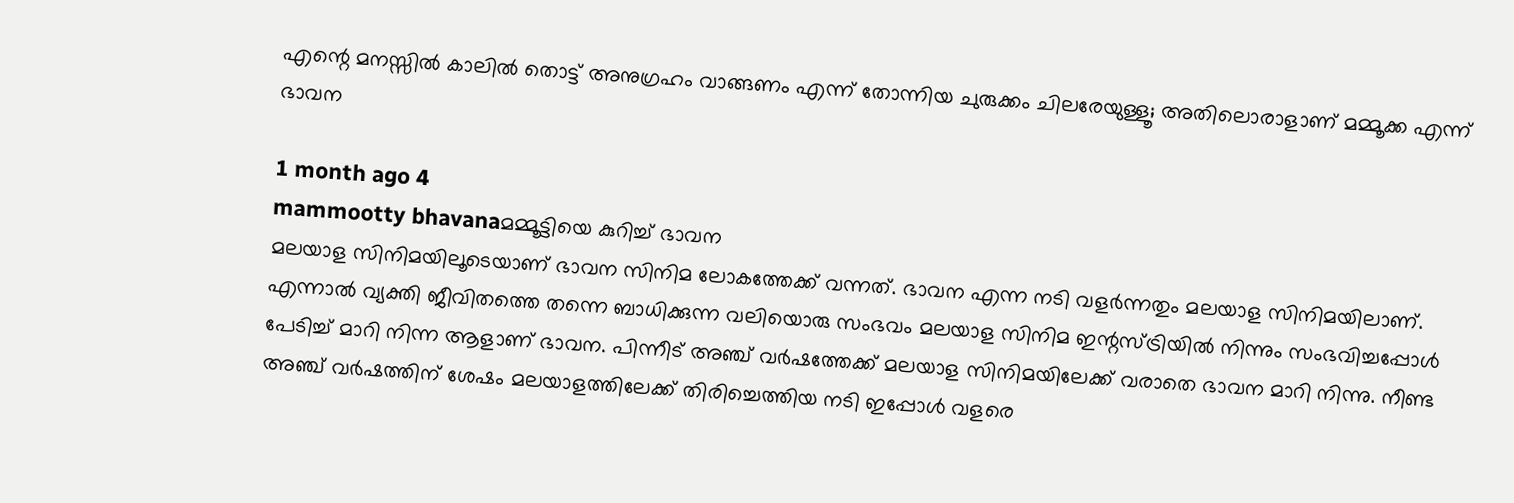എന്റെ മനസ്സില്‍ കാലില്‍ തൊട്ട് അനുഗ്രഹം വാങ്ങണം എന്ന് തോന്നിയ ചുരുക്കം ചിലരേയുള്ളൂ; അതിലൊരാളാണ് മമ്മൂക്ക എന്ന് ഭാവന

1 month ago 4
mammootty bhavanaമമ്മൂട്ടിയെ കുറിച്ച് ഭാവന
മലയാള സിനിമയിലൂടെയാണ് ഭാവന സിനിമ ലോകത്തേക്ക് വന്നത്. ഭാവന എന്ന നടി വളര്‍ന്നതും മലയാള സിനിമയിലാണ്. എന്നാല്‍ വ്യക്തി ജീവിതത്തെ തന്നെ ബാധിക്കുന്ന വലിയൊരു സംഭവം മലയാള സിനിമ ഇന്റസ്ട്രിയില്‍ നിന്നും സംഭവിച്ചപ്പോള്‍ പേടിച്ച് മാറി നിന്ന ആളാണ് ഭാവന. പിന്നീട് അഞ്ച് വര്‍ഷത്തേക്ക് മലയാള സിനിമയിലേക്ക് വരാതെ ഭാവന മാറി നിന്നു. നീണ്ട അഞ്ച് വര്‍ഷത്തിന് ശേഷം മലയാളത്തിലേക്ക് തിരിച്ചെത്തിയ നടി ഇപ്പോള്‍ വളരെ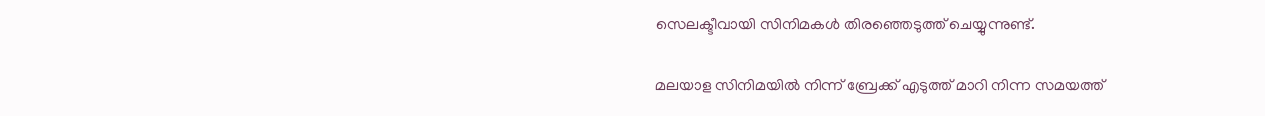സെലക്ടീവായി സിനിമകള്‍ തിരഞ്ഞെടുത്ത് ചെയ്യുന്നുണ്ട്.

മലയാള സിനിമയില്‍ നിന്ന് ബ്രേക്ക് എടുത്ത് മാറി നിന്ന സമയത്ത്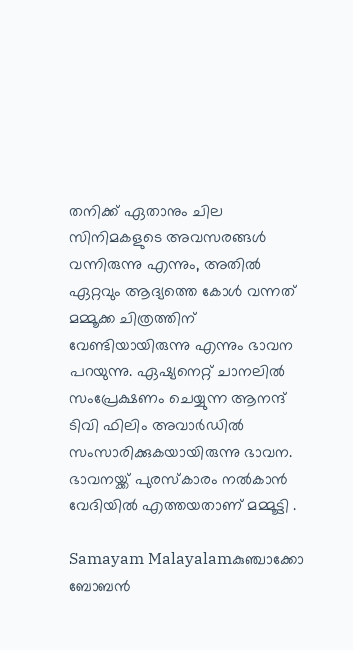തനിക്ക് ഏതാനും ചില സിനിമകളുടെ അവസരങ്ങള്‍ വന്നിരുന്നു എന്നും, അതില്‍ ഏറ്റവും ആദ്യത്തെ കോള്‍ വന്നത് മമ്മൂക്ക ചിത്രത്തിന് വേണ്ടിയായിരുന്നു എന്നും ഭാവന പറയുന്നു. ഏഷ്യനെറ്റ് ചാനലില്‍ സംപ്രേക്ഷണം ചെയ്യുന്ന ആനന്ദ് ടിവി ഫിലിം അവാര്‍ഡില്‍ സംസാരിക്കുകയായിരുന്നു ഭാവന. ഭാവനയ്ക്ക് പുരസ്‌കാരം നല്‍കാന്‍ വേദിയില്‍ എത്തയതാണ് മമ്മൂട്ടി .

Samayam Malayalamകുഞ്ചാക്കോ ബോബന്‍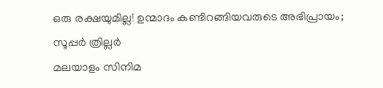ഒരു രക്ഷയുമില്ല! ഉന്മാദം കണ്ടിറങ്ങിയവരുടെ അഭിപ്രായം; സൂപ്പര്‍ ത്രില്ലര്‍
മലയാളം സിനിമ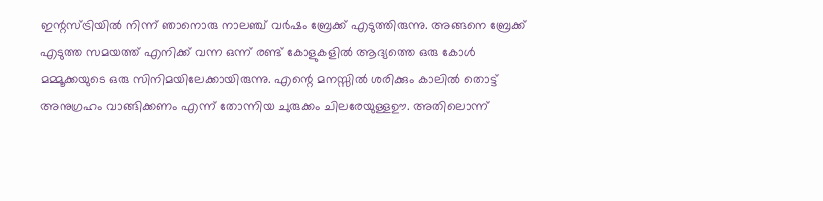ഇന്റസ്ട്രിയില്‍ നിന്ന് ഞാനൊരു നാലഞ്ച് വര്‍ഷം ബ്രേക്ക് എടുത്തിരുന്നു. അങ്ങനെ ബ്രേക്ക് എടുത്ത സമയത്ത് എനിക്ക് വന്ന ഒന്ന് രണ്ട് കോളുകളില്‍ ആദ്യത്തെ ഒരു കോള്‍ മമ്മൂക്കയുടെ ഒരു സിനിമയിലേക്കായിരുന്നു. എന്റെ മനസ്സില്‍ ശരിക്കും കാലില്‍ തൊട്ട് അനുഗ്രഹം വാങ്ങിക്കണം എന്ന് തോന്നിയ ചുരുക്കം ചിലരേയുള്ളഊ. അതിലൊന്ന്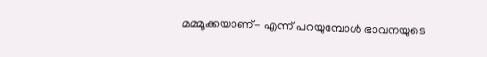മമ്മൂക്കയാണ്- എന്ന് പറയുമ്പോള്‍ ഭാവനയുടെ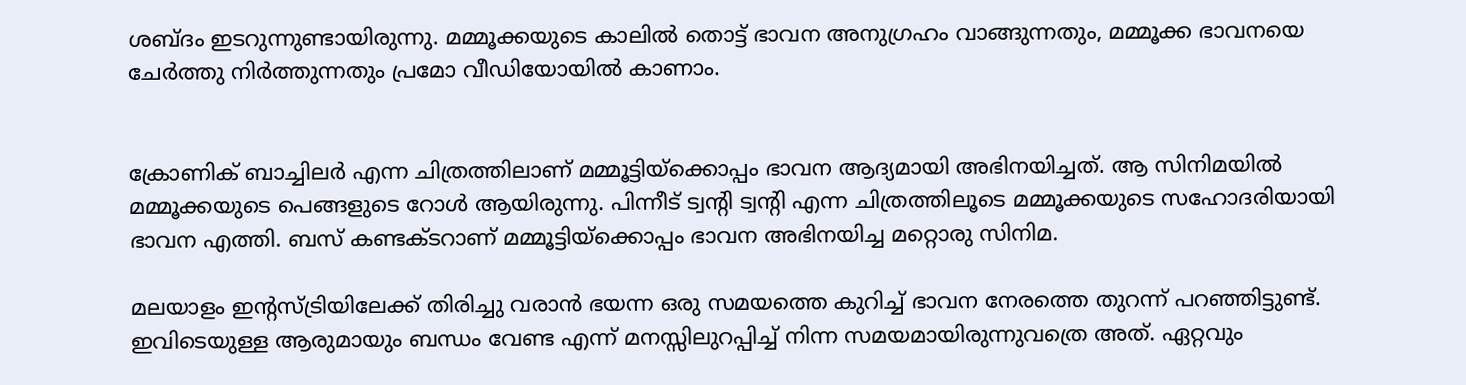ശബ്ദം ഇടറുന്നുണ്ടായിരുന്നു. മമ്മൂക്കയുടെ കാലില്‍ തൊട്ട് ഭാവന അനുഗ്രഹം വാങ്ങുന്നതും, മമ്മൂക്ക ഭാവനയെ ചേര്‍ത്തു നിര്‍ത്തുന്നതും പ്രമോ വീഡിയോയില്‍ കാണാം.


ക്രോണിക് ബാച്ചിലര്‍ എന്ന ചിത്രത്തിലാണ് മമ്മൂട്ടിയ്‌ക്കൊപ്പം ഭാവന ആദ്യമായി അഭിനയിച്ചത്. ആ സിനിമയില്‍ മമ്മൂക്കയുടെ പെങ്ങളുടെ റോള്‍ ആയിരുന്നു. പിന്നീട് ട്വന്റി ട്വന്റി എന്ന ചിത്രത്തിലൂടെ മമ്മൂക്കയുടെ സഹോദരിയായി ഭാവന എത്തി. ബസ് കണ്ടക്ടറാണ് മമ്മൂട്ടിയ്‌ക്കൊപ്പം ഭാവന അഭിനയിച്ച മറ്റൊരു സിനിമ.

മലയാളം ഇന്റസ്ട്രിയിലേക്ക് തിരിച്ചു വരാന്‍ ഭയന്ന ഒരു സമയത്തെ കുറിച്ച് ഭാവന നേരത്തെ തുറന്ന് പറഞ്ഞിട്ടുണ്ട്. ഇവിടെയുള്ള ആരുമായും ബന്ധം വേണ്ട എന്ന് മനസ്സിലുറപ്പിച്ച് നിന്ന സമയമായിരുന്നുവത്രെ അത്. ഏറ്റവും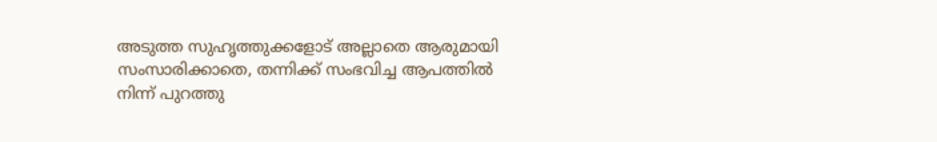അടുത്ത സുഹൃത്തുക്കളോട് അല്ലാതെ ആരുമായി സംസാരിക്കാതെ, തന്നിക്ക് സംഭവിച്ച ആപത്തില്‍ നിന്ന് പുറത്തു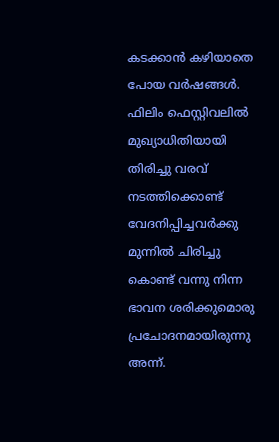കടക്കാന്‍ കഴിയാതെ പോയ വര്‍ഷങ്ങള്‍. ഫിലിം ഫെസ്റ്റിവലില്‍ മുഖ്യാധിതിയായി തിരിച്ചു വരവ് നടത്തിക്കൊണ്ട് വേദനിപ്പിച്ചവര്‍ക്കു മുന്നില്‍ ചിരിച്ചു കൊണ്ട് വന്നു നിന്ന ഭാവന ശരിക്കുമൊരു പ്രചോദനമായിരുന്നു അന്ന്.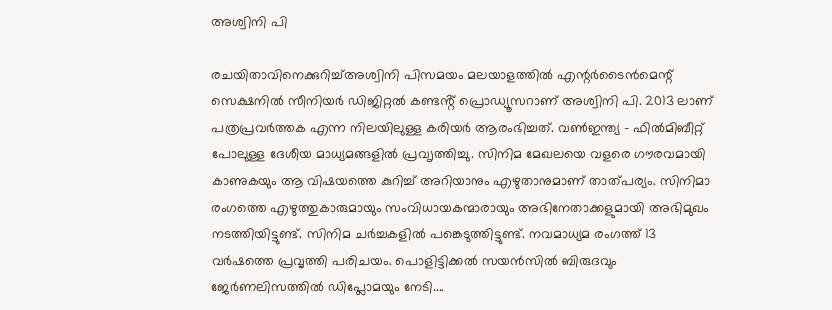അശ്വിനി പി

രചയിതാവിനെക്കുറിച്ച്അശ്വിനി പിസമയം മലയാളത്തില്‍ എന്റര്‍ടൈന്‍മെന്റ് സെക്ഷനില്‍ സീനിയർ ഡിജിറ്റൽ കണ്ടൻ്റ് പ്രൊഡ്യൂസറാണ് അശ്വിനി പി. 2013 ലാണ് പത്രപ്രവർത്തക എന്ന നിലയിലുള്ള കരിയർ ആരംഭിച്ചത്. വൺഇന്ത്യ - ഫിൽമിബീറ്റ് പോലുള്ള ദേശീയ മാധ്യമങ്ങളിൽ പ്രവ‍ൃത്തിച്ചു. സിനിമ മേഖലയെ വളരെ ഗൗരവമായി കാണുകയും ആ വിഷയത്തെ കുറിച്ച് അറിയാനും എഴുതാനുമാണ് താത്പര്യം. സിനിമാ രംഗത്തെ എഴുത്തുകാരുമായും സംവിധായകന്മാരായും അഭിനേതാക്കളുമായി അഭിമുഖം നടത്തിയിട്ടുണ്ട്. സിനിമ ചർച്ചകളിൽ പങ്കെടുത്തിട്ടുണ്ട്. നവമാധ്യമ രംഗത്ത് 13 വര്‍ഷത്തെ പ്രവൃത്തി പരിചയം. പൊളിട്ടിക്കല്‍ സയന്‍സില്‍ ബിരുദവും ജേര്‍ണലിസത്തില്‍ ഡിപ്ലോമയും നേടി....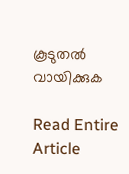കൂടുതൽ വായിക്കുക

Read Entire Article